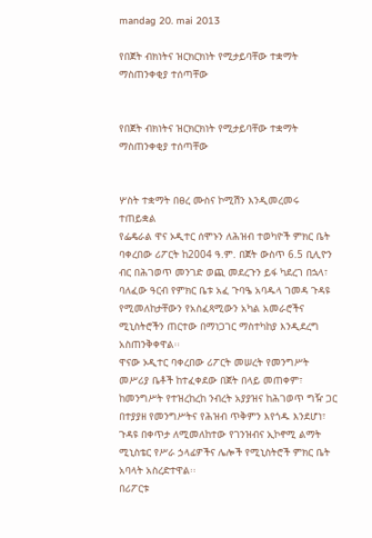mandag 20. mai 2013

የበጀት ብክነትና ዝርክርክነት የሚታይባቸው ተቋማት ማስጠንቀቂያ ተሰጣቸው


የበጀት ብክነትና ዝርክርክነት የሚታይባቸው ተቋማት ማስጠንቀቂያ ተሰጣቸው


ሦስት ተቋማት በፀረ ሙስና ኮሚሽን እንዲመረመሩ ተጠይቋል
የፌዴራል ዋና ኦዲተር ሰሞኑን ለሕዝብ ተወካዮች ምክር ቤት ባቀረበው ሪፖርት ከ2004 ዓ.ም. በጀት ውስጥ 6.5 ቢሊዮን ብር በሕገወጥ መንገድ ወጪ መደረጉን ይፋ ካደረገ በኋላ፣ ባለፈው ዓርብ የምክር ቤቱ አፈ ጉባዔ አባዱላ ገመዳ ጉዳዩ የሚመለከታቸውን የአስፈጻሚውን አካል አመራሮችና ሚኒስትሮችን ጠርተው በማነጋገር ማስተካከያ እንዲደረግ አስጠንቅቀዋል፡፡
ዋናው ኦዲተር ባቀረበው ሪፖርት መሠረት የመንግሥት መሥሪያ ቤቶች ከተፈቀደው በጀት በላይ መጠቀም፣ ከመንግሥት የተዝረከረከ ንብረት አያያዝና ከሕገወጥ ግዥ ጋር በተያያዘ የመንግሥትና የሕዝብ ጥቅምን እየጎዱ እንደሆነ፣ ጉዳዩ በቀጥታ ለሚመለከተው የገንዝብና ኢኮኖሚ ልማት ሚኒስቴር የሥራ ኃላፊዎችና ሌሎች የሚኒስትሮች ምክር ቤት አባላት አስረድተዋል፡፡
በሪፖርቱ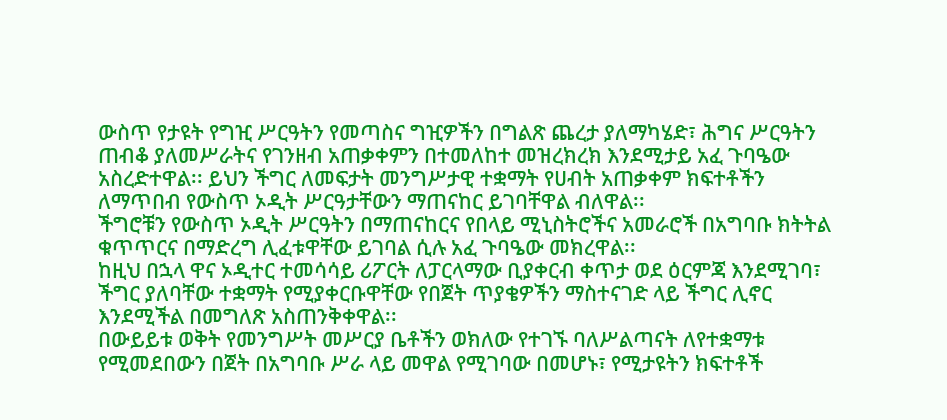ውስጥ የታዩት የግዢ ሥርዓትን የመጣስና ግዢዎችን በግልጽ ጨረታ ያለማካሄድ፣ ሕግና ሥርዓትን ጠብቆ ያለመሥራትና የገንዘብ አጠቃቀምን በተመለከተ መዝረክረክ እንደሚታይ አፈ ጉባዔው አስረድተዋል፡፡ ይህን ችግር ለመፍታት መንግሥታዊ ተቋማት የሀብት አጠቃቀም ክፍተቶችን ለማጥበብ የውስጥ ኦዲት ሥርዓታቸውን ማጠናከር ይገባቸዋል ብለዋል፡፡
ችግሮቹን የውስጥ ኦዲት ሥርዓትን በማጠናከርና የበላይ ሚኒስትሮችና አመራሮች በአግባቡ ክትትል ቁጥጥርና በማድረግ ሊፈቱዋቸው ይገባል ሲሉ አፈ ጉባዔው መክረዋል፡፡
ከዚህ በኋላ ዋና ኦዲተር ተመሳሳይ ሪፖርት ለፓርላማው ቢያቀርብ ቀጥታ ወደ ዕርምጃ እንደሚገባ፣ ችግር ያለባቸው ተቋማት የሚያቀርቡዋቸው የበጀት ጥያቄዎችን ማስተናገድ ላይ ችግር ሊኖር እንደሚችል በመግለጽ አስጠንቅቀዋል፡፡
በውይይቱ ወቅት የመንግሥት መሥርያ ቤቶችን ወክለው የተገኙ ባለሥልጣናት ለየተቋማቱ የሚመደበውን በጀት በአግባቡ ሥራ ላይ መዋል የሚገባው በመሆኑ፣ የሚታዩትን ክፍተቶች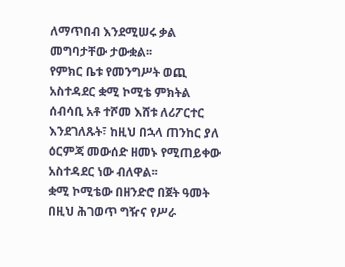ለማጥበብ እንደሚሠሩ ቃል መግባታቸው ታውቋል፡፡
የምክር ቤቱ የመንግሥት ወጪ አስተዳደር ቋሚ ኮሚቴ ምክትል ሰብሳቢ አቶ ተሾመ እሸቱ ለሪፖርተር እንደገለጹት፣ ከዚህ በኋላ ጠንከር ያለ ዕርምጃ መውሰድ ዘመኑ የሚጠይቀው አስተዳደር ነው ብለዋል፡፡
ቋሚ ኮሚቴው በዘንድሮ በጀት ዓመት በዚህ ሕገወጥ ግዥና የሥራ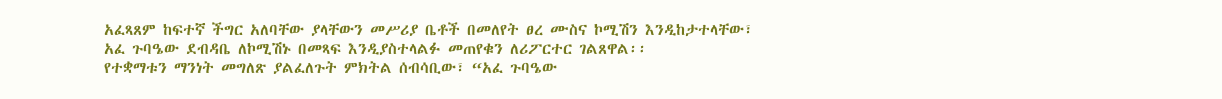አፈጻጸም ከፍተኛ ችግር አለባቸው ያላቸውን መሥሪያ ቤቶች በመለየት ፀረ ሙስና ኮሚሽን እንዲከታተላቸው፣ አፈ ጉባዔው ደብዳቤ ለኮሚሽኑ በመጻፍ እንዲያስተላልፉ መጠየቁን ለሪፖርተር ገልጸዋል፡፡
የተቋማቱን ማንነት መግለጽ ያልፈለጉት ምክትል ሰብሳቢው፣ “አፈ ጉባዔው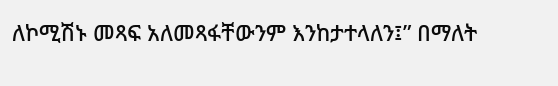ለኮሚሽኑ መጻፍ አለመጻፋቸውንም እንከታተላለን፤” በማለት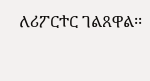ለሪፖርተር ገልጸዋል፡፡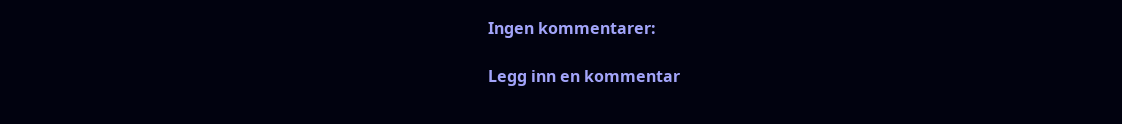Ingen kommentarer:

Legg inn en kommentar